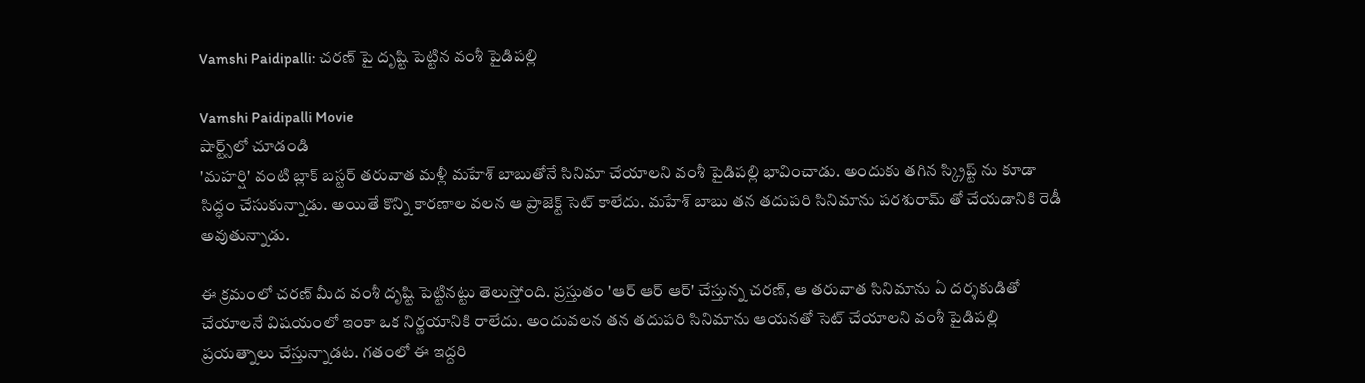Vamshi Paidipalli: చరణ్ పై దృష్టి పెట్టిన వంశీ పైడిపల్లి

Vamshi Paidipalli Movie
షార్ట్స్‌లో చూడండి
'మహర్షి' వంటి బ్లాక్ బస్టర్ తరువాత మళ్లీ మహేశ్ బాబుతోనే సినిమా చేయాలని వంశీ పైడిపల్లి భావించాడు. అందుకు తగిన స్క్రిప్ట్ ను కూడా సిద్ధం చేసుకున్నాడు. అయితే కొన్ని కారణాల వలన ఆ ప్రాజెక్ట్ సెట్ కాలేదు. మహేశ్ బాబు తన తదుపరి సినిమాను పరశురామ్ తో చేయడానికి రెడీ అవుతున్నాడు.

ఈ క్రమంలో చరణ్ మీద వంశీ దృష్టి పెట్టినట్టు తెలుస్తోంది. ప్రస్తుతం 'ఆర్ ఆర్ ఆర్' చేస్తున్న చరణ్, ఆ తరువాత సినిమాను ఏ దర్శకుడితో చేయాలనే విషయంలో ఇంకా ఒక నిర్ణయానికి రాలేదు. అందువలన తన తదుపరి సినిమాను ఆయనతో సెట్ చేయాలని వంశీ పైడిపల్లి ప్రయత్నాలు చేస్తున్నాడట. గతంలో ఈ ఇద్దరి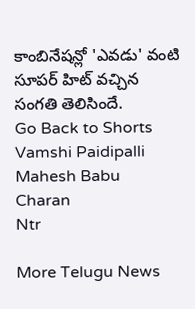కాంబినేషన్లో 'ఎవడు' వంటి సూపర్ హిట్ వచ్చిన సంగతి తెలిసిందే.
Go Back to Shorts
Vamshi Paidipalli
Mahesh Babu
Charan
Ntr

More Telugu News